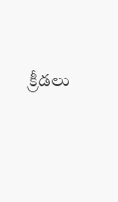క్రీడలు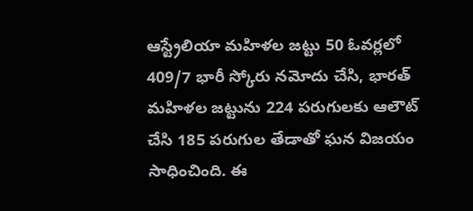ఆస్ట్రేలియా మహిళల జట్టు 50 ఓవర్లలో 409/7 భారీ స్కోరు నమోదు చేసి, భారత్ మహిళల జట్టును 224 పరుగులకు ఆలౌట్ చేసి 185 పరుగుల తేడాతో ఘన విజయం సాధించింది. ఈ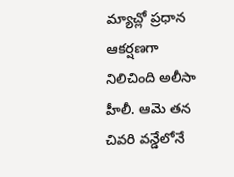మ్యాచ్లో ప్రధాన ఆకర్షణగా నిలిచింది అలీసా హీలీ. ఆమె తన చివరి వన్డేలోనే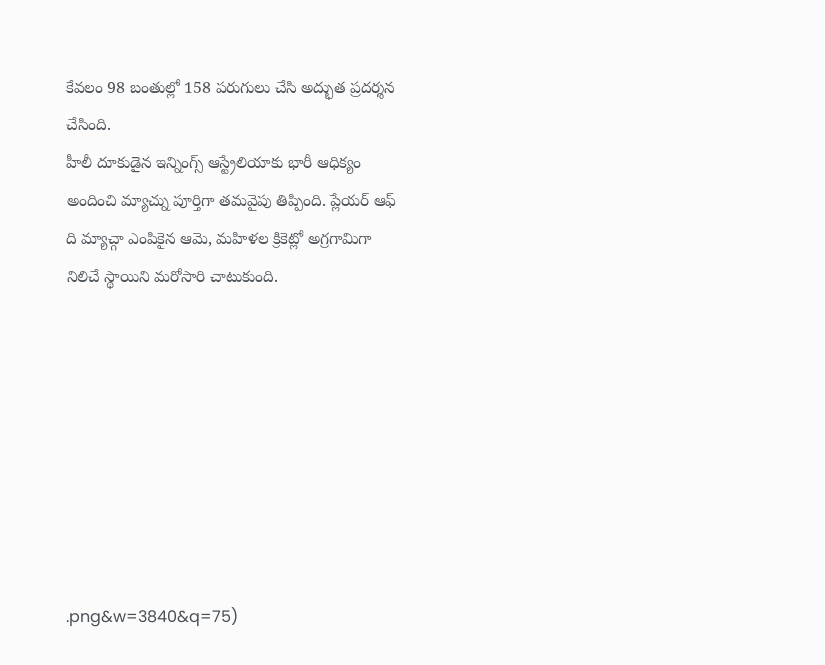కేవలం 98 బంతుల్లో 158 పరుగులు చేసి అద్భుత ప్రదర్శన చేసింది.
హీలీ దూకుడైన ఇన్నింగ్స్ ఆస్ట్రేలియాకు భారీ ఆధిక్యం అందించి మ్యాచ్ను పూర్తిగా తమవైపు తిప్పింది. ప్లేయర్ ఆఫ్ ది మ్యాచ్గా ఎంపికైన ఆమె, మహిళల క్రికెట్లో అగ్రగామిగా నిలిచే స్థాయిని మరోసారి చాటుకుంది.








.png&w=3840&q=75)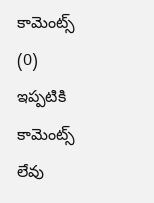కామెంట్స్ (0)
ఇప్పటికి కామెంట్స్ లేవు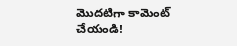మొదటిగా కామెంట్ చేయండి!